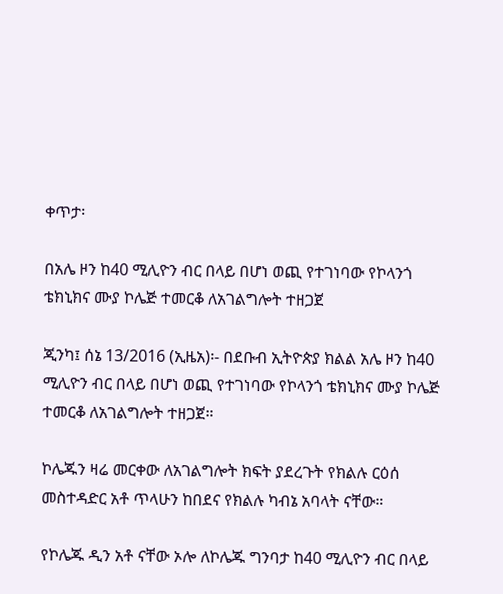ቀጥታ፡

በአሌ ዞን ከ40 ሚሊዮን ብር በላይ በሆነ ወጪ የተገነባው የኮላንጎ ቴክኒክና ሙያ ኮሌጅ ተመርቆ ለአገልግሎት ተዘጋጀ

ጂንካ፤ ሰኔ 13/2016 (ኢዜአ)፡- በደቡብ ኢትዮጵያ ክልል አሌ ዞን ከ40 ሚሊዮን ብር በላይ በሆነ ወጪ የተገነባው የኮላንጎ ቴክኒክና ሙያ ኮሌጅ ተመርቆ ለአገልግሎት ተዘጋጀ።

ኮሌጁን ዛሬ መርቀው ለአገልግሎት ክፍት ያደረጉት የክልሉ ርዕሰ መስተዳድር አቶ ጥላሁን ከበደና የክልሉ ካብኔ አባላት ናቸው።

የኮሌጁ ዲን አቶ ናቸው ኦሎ ለኮሌጁ ግንባታ ከ40 ሚሊዮን ብር በላይ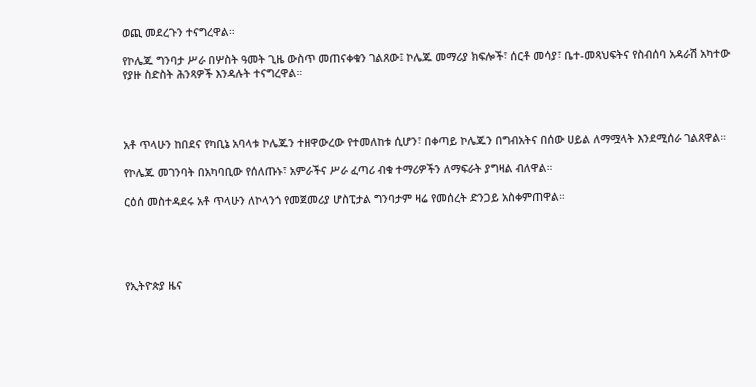ወጪ መደረጉን ተናግረዋል።

የኮሌጁ ግንባታ ሥራ በሦስት ዓመት ጊዜ ውስጥ መጠናቀቁን ገልጸው፤ ኮሌጁ መማሪያ ክፍሎች፣ ሰርቶ መሳያ፣ ቤተ-መጻህፍትና የስብሰባ አዳራሽ አካተው የያዙ ስድስት ሕንጻዎች እንዳሉት ተናግረዋል።




አቶ ጥላሁን ከበደና የካቢኔ አባላቱ ኮሌጁን ተዘዋውረው የተመለከቱ ሲሆን፣ በቀጣይ ኮሌጁን በግብአትና በሰው ሀይል ለማሟላት እንደሚሰራ ገልጸዋል።

የኮሌጁ መገንባት በአካባቢው የሰለጡኑ፣ አምራችና ሥራ ፈጣሪ ብቁ ተማሪዎችን ለማፍራት ያግዛል ብለዋል።

ርዕሰ መስተዳደሩ አቶ ጥላሁን ለኮላንጎ የመጀመሪያ ሆስፒታል ግንባታም ዛሬ የመሰረት ድንጋይ አስቀምጠዋል።





የኢትዮጵያ ዜና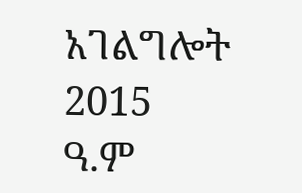አገልግሎት
2015
ዓ.ም